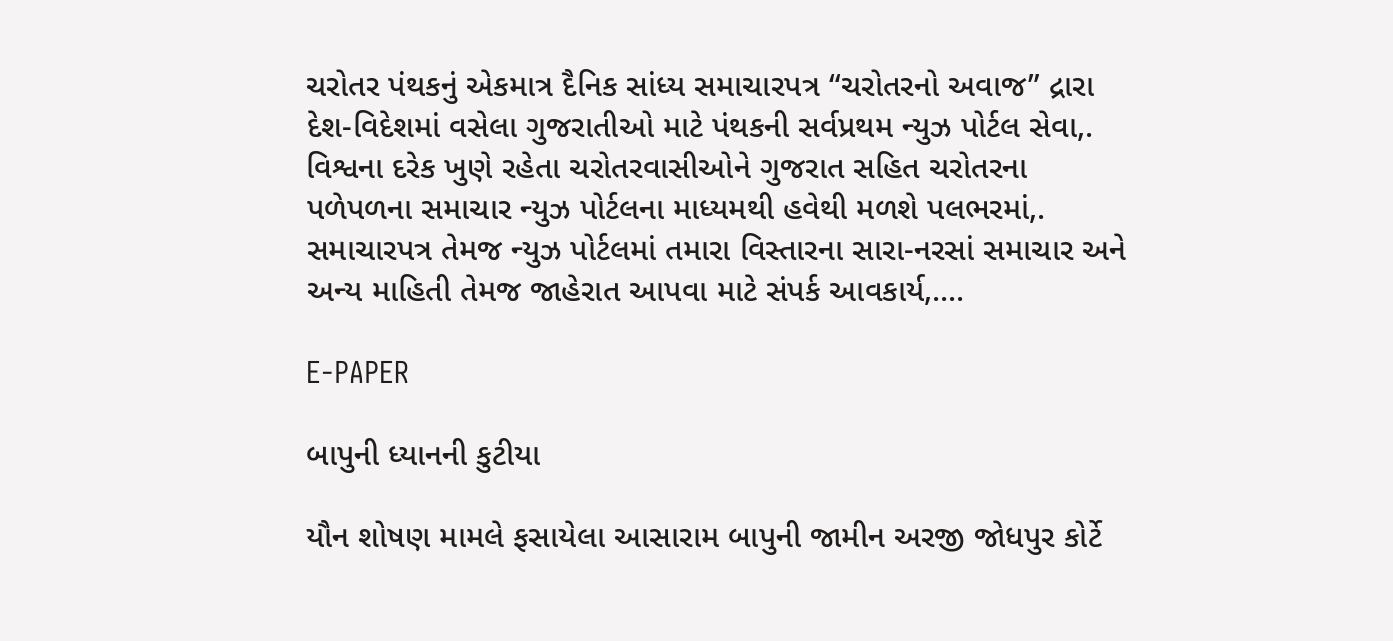ચરોતર પંથકનું એકમાત્ર દૈનિક સાંધ્ય સમાચારપત્ર “ચરોતરનો અવાજ” દ્રારા દેશ-વિદેશમાં વસેલા ગુજરાતીઓ માટે પંથકની સર્વપ્રથમ ન્યુઝ પોર્ટલ સેવા,. વિશ્વના દરેક ખુણે રહેતા ચરોતરવાસીઓને ગુજરાત સહિત ચરોતરના પળેપળના સમાચાર ન્યુઝ પોર્ટલના માધ્યમથી હવેથી મળશે પલભરમાં,. સમાચારપત્ર તેમજ ન્યુઝ પોર્ટલમાં તમારા વિસ્તારના સારા-નરસાં સમાચાર અને અન્ય માહિતી તેમજ જાહેરાત આપવા માટે સંપર્ક આવકાર્ય,....

E-PAPER

બાપુની ધ્યાનની કુટીયા

યૌન શોષણ મામલે ફસાયેલા આસારામ બાપુની જામીન અરજી જોધપુર કોર્ટે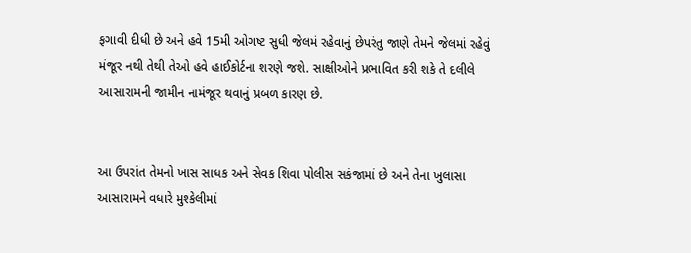ફગાવી દીધી છે અને હવે 15મી ઓગષ્ટ સુધી જેલમં રહેવાનું છેપરંતુ જાણે તેમને જેલમાં રહેવું મંજૂર નથી તેથી તેઓ હવે હાઈકોર્ટના શરણે જશે. સાક્ષીઓને પ્રભાવિત કરી શકે તે દલીલે આસારામની જામીન નામંજૂર થવાનું પ્રબળ કારણ છે.


આ ઉપરાંત તેમનો ખાસ સાધક અને સેવક શિવા પોલીસ સકંજામાં છે અને તેના ખુલાસા આસારામને વધારે મુશ્કેલીમાં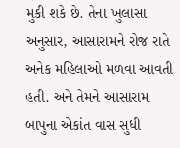મુકી શકે છે. તેના ખુલાસા અનુસાર, આસારામને રોજ રાતે અનેક મહિલાઓ મળવા આવતી હતી. અને તેમને આસારામ બાપુના એકાંત વાસ સુધી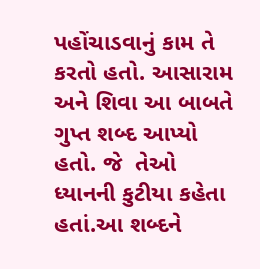પહોંચાડવાનું કામ તે કરતો હતો. આસારામ અને શિવા આ બાબતે ગુપ્ત શબ્દ આપ્યો હતો. જે  તેઓ ધ્યાનની કુટીયા કહેતા હતાં.આ શબ્દને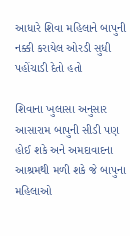આધારે શિવા મહિલાને બાપુની નક્કી કરાયેલ ઓરડી સુધી પહોંચાડી દેતો હતો

શિવાના ખુલાસા અનુસાર આસારામ બાપુની સીડી પણ હોઈ શકે અને અમદાવાદના આશ્રમથી મળી શકે જે બાપુના મહિલાઓ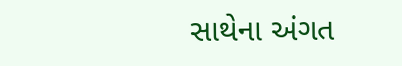સાથેના અંગત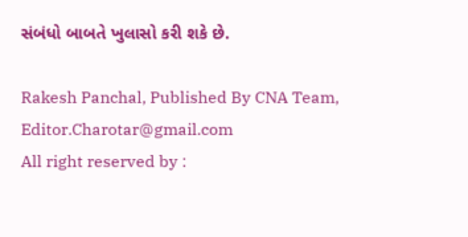સંબંધો બાબતે ખુલાસો કરી શકે છે.

Rakesh Panchal, Published By CNA Team, Editor.Charotar@gmail.com
All right reserved by :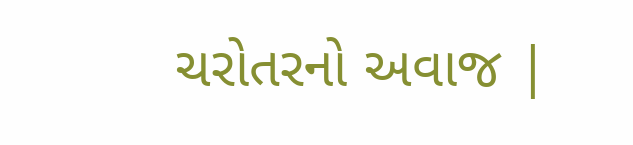ચરોતરનો અવાજ |